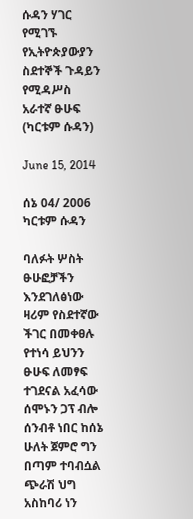ሱዳን ሃገር የሚገኙ የኢትዮጵያውያን ስደተኞች ጉዳይን የሚዳሥስ አራተኛ ፁሁፍ (ካርቱም ሱዳን)

June 15, 2014

ሰኔ 04/ 2006
ካርቱም ሱዳን

ባለፉት ሦስት ፁሁፎቻችን እንደገለፅነው ዛሪም የስደተኛው ችገር በመቀፀሉ የተነሳ ይህንን  ፁሁፍ ለመፃፍ ተገደናል አፈሳው ሰሞኑን ጋፕ ብሎ ሰንብቶ ነበር ከሰኔ ሁለት ጀምሮ ግን በጣም ተባብሷል ጭራሽ ህግ  አስከባሪ ነን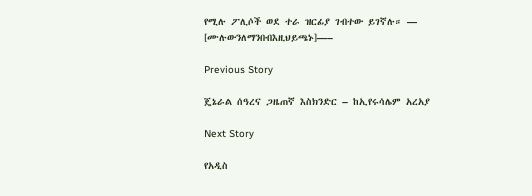የሚሉ ፖሊሶች ወደ ተራ ዝርፊያ ገብተው ይገኛሉ። — [ሙሉውንለማንበብእዚህይጫኑ]—–

Previous Story

ጄኔራል ሰዓረና ጋዜጠኛ እስክንድር – ከኢየሩሳሌም አረአያ

Next Story

የአዲስ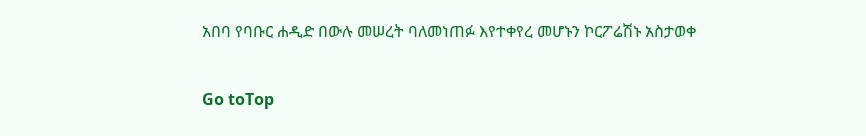አበባ የባቡር ሐዲድ በውሉ መሠረት ባለመነጠፉ እየተቀየረ መሆኑን ኮርፖሬሽኑ አስታወቀ

Go toTop